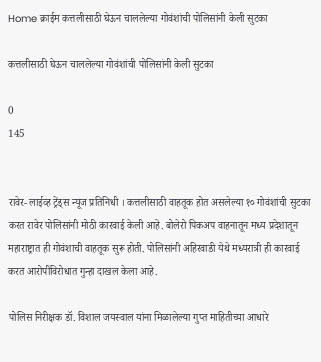Home क्राईम कत्तलीसाठी घेऊन चाललेल्या गोवंशांची पोलिसांनी केली सुटका

कत्तलीसाठी घेऊन चाललेल्या गोवंशांची पोलिसांनी केली सुटका

0
145


रावेर- लाईव्ह ट्रेंड्स न्यूज प्रतिनिधी । कत्तलीसाठी वाहतूक होत असलेल्या १० गोवंशांची सुटका करत रावेर पोलिसांनी मोठी कारवाई केली आहे. बोलेरो पिकअप वाहनातून मध्य प्रदेशातून महाराष्ट्रात ही गोवंशाची वाहतूक सुरू होती. पोलिसांनी अहिरवाडी येथे मध्यरात्री ही कारवाई करत आरोपींविरोधात गुन्हा दाखल केला आहे.

पोलिस निरीक्षक डॉ. विशाल जयस्वाल यांना मिळालेल्या गुप्त माहितीच्या आधारे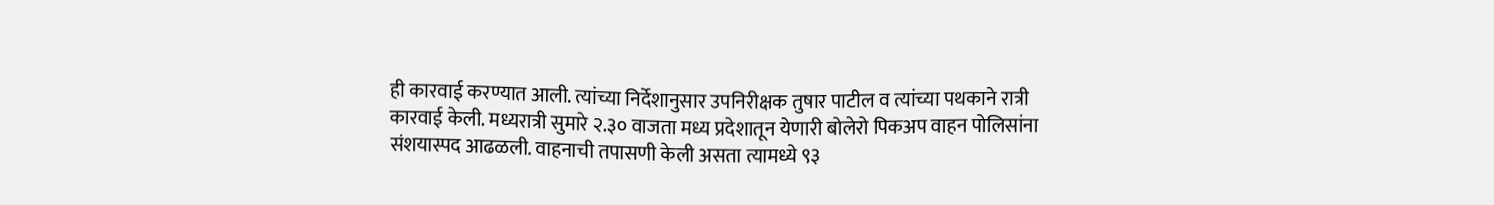ही कारवाई करण्यात आली. त्यांच्या निर्देशानुसार उपनिरीक्षक तुषार पाटील व त्यांच्या पथकाने रात्री कारवाई केली. मध्यरात्री सुमारे २.३० वाजता मध्य प्रदेशातून येणारी बोलेरो पिकअप वाहन पोलिसांना संशयास्पद आढळली. वाहनाची तपासणी केली असता त्यामध्ये ९३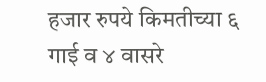हजार रुपये किमतीच्या ६ गाई व ४ वासरे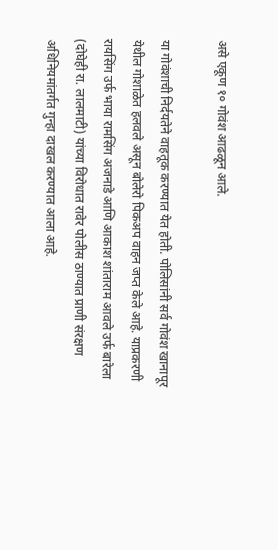असे एकूण १० गोवंश आढळून आले.

या गोवंशाची निर्दयतेने वाहतूक करण्यात येत होती. पोलिसांनी सर्व गोवंश खानापूर येथील गोशाळेत हलवले असून बोलेरो पिकअप वाहन जप्त केले आहे. याप्रकरणी रायसिंग उर्फ भाया रामसिंग अजनाडे आणि आकाश शांताराम आवले उर्फ बारेला (दोघेही रा. लालमाटी) यांच्या विरोधात रावेर पोलीस ठाण्यात प्राणी संरक्षण अधिनियमांतर्गत गुन्हा दाखल करण्यात आला आहे.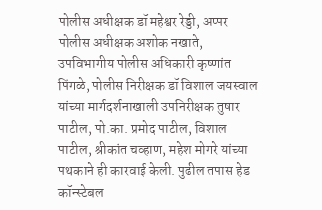पोलीस अधीक्षक डॉ महेश्वर रेड्डी, अप्पर पोलीस अधीक्षक अशोक नखाते, उपविभागीय पोलीस अधिकारी कृष्णांत पिंगळे, पोलीस निरीक्षक डॉ विशाल जयस्वाल यांच्या मार्गदर्शनाखाली उपनिरीक्षक तुषार पाटील, पो.का. प्रमोद पाटील, विशाल पाटील, श्रीकांत चव्हाण, महेश मोगरे यांच्या पथकाने ही कारवाई केली. पुढील तपास हेड कॉन्स्टेबल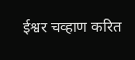ईश्वर चव्हाण करित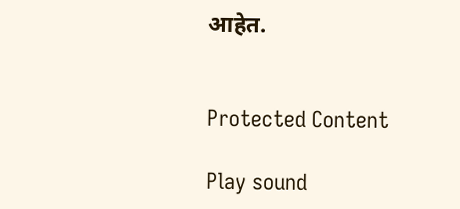आहेत.


Protected Content

Play sound